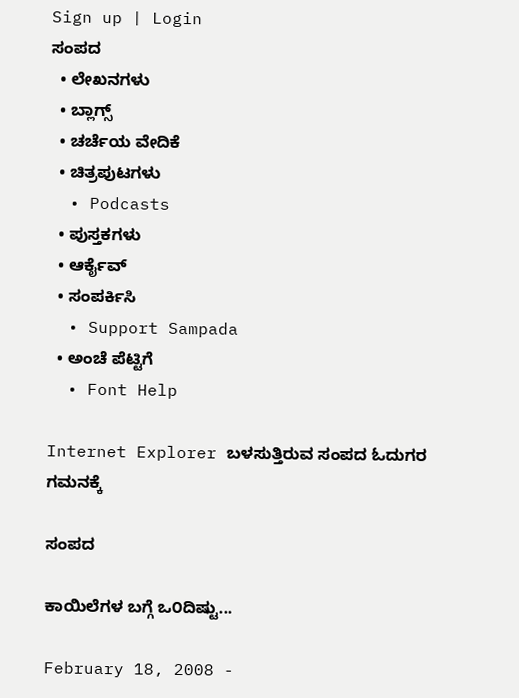Sign up | Login
ಸಂಪದ
  • ಲೇಖನಗಳು
  • ಬ್ಲಾಗ್ಸ್
  • ಚರ್ಚೆಯ ವೇದಿಕೆ
  • ಚಿತ್ರಪುಟಗಳು
  • Podcasts
  • ಪುಸ್ತಕಗಳು
  • ಆರ್ಕೈವ್
  • ಸಂಪರ್ಕಿಸಿ
  • Support Sampada
  • ಅಂಚೆ ಪೆಟ್ಟಿಗೆ
  • Font Help

Internet Explorer ಬಳಸುತ್ತಿರುವ ಸಂಪದ ಓದುಗರ ಗಮನಕ್ಕೆ

ಸಂಪದ

ಕಾಯಿಲೆಗಳ ಬಗ್ಗೆ ಒ೦ದಿಷ್ಟು...

February 18, 2008 -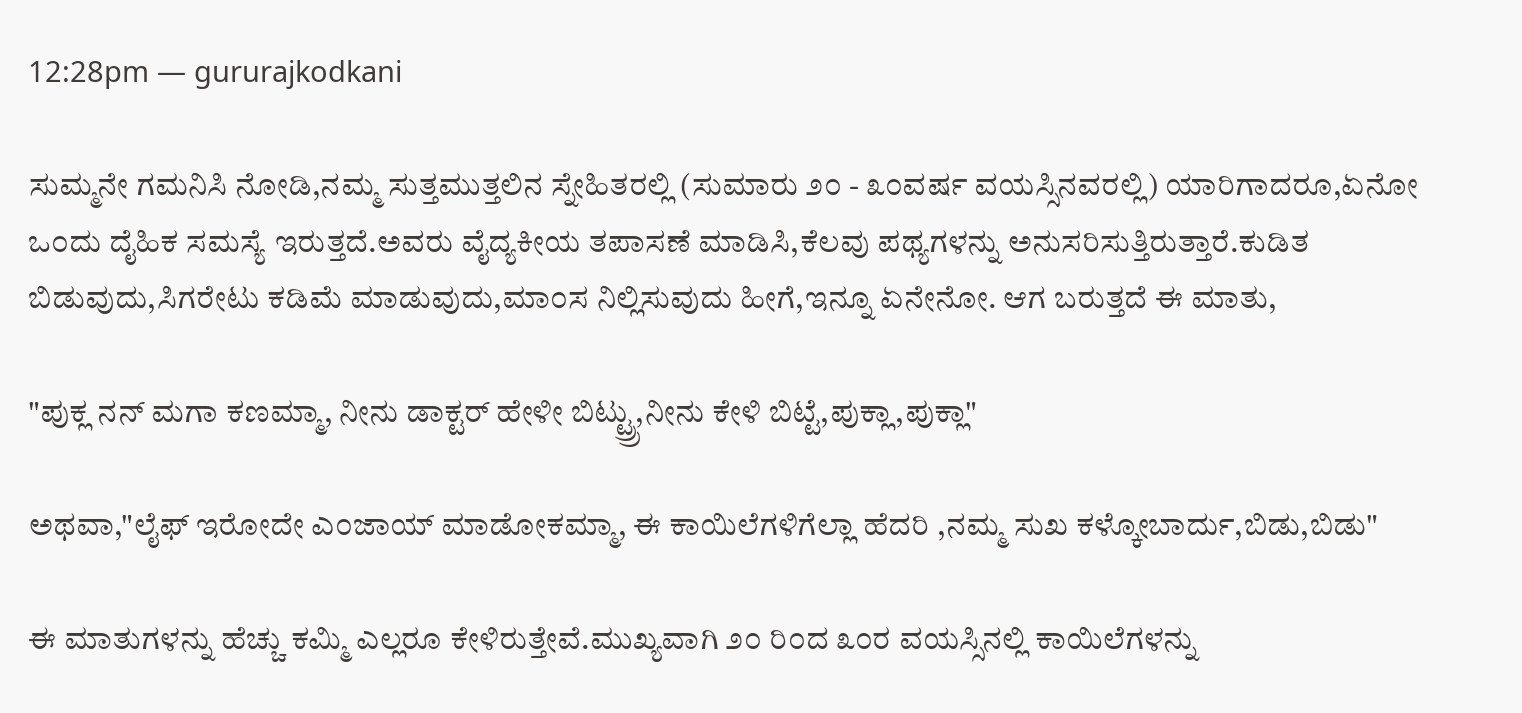12:28pm — gururajkodkani

ಸುಮ್ಮನೇ ಗಮನಿಸಿ ನೋಡಿ,ನಮ್ಮ ಸುತ್ತಮುತ್ತಲಿನ ಸ್ನೇಹಿತರಲ್ಲಿ (ಸುಮಾರು ೨೦ - ೩೦ವರ್ಷ ವಯಸ್ಸಿನವರಲ್ಲಿ) ಯಾರಿಗಾದರೂ,ಏನೋ ಒ೦ದು ದೈಹಿಕ ಸಮಸ್ಯೆ ಇರುತ್ತದೆ.ಅವರು ವೈದ್ಯಕೀಯ ತಪಾಸಣೆ ಮಾಡಿಸಿ,ಕೆಲವು ಪಥ್ಯಗಳನ್ನು ಅನುಸರಿಸುತ್ತಿರುತ್ತಾರೆ.ಕುಡಿತ ಬಿಡುವುದು,ಸಿಗರೇಟು ಕಡಿಮೆ ಮಾಡುವುದು,ಮಾ೦ಸ ನಿಲ್ಲಿಸುವುದು ಹೀಗೆ,ಇನ್ನೂ ಏನೇನೋ. ಆಗ ಬರುತ್ತದೆ ಈ ಮಾತು,

"ಪುಕ್ಲ ನನ್ ಮಗಾ ಕಣಮ್ಮಾ, ನೀನು ಡಾಕ್ಟರ್ ಹೇಳೀ ಬಿಟ್ಟ್ರ್ರು,ನೀನು ಕೇಳಿ ಬಿಟ್ಟೆ,ಪುಕ್ಲಾ,ಪುಕ್ಲಾ"

ಅಥವಾ,"ಲೈಫ್ ಇರೋದೇ ಎ೦ಜಾಯ್ ಮಾಡೋಕಮ್ಮಾ, ಈ ಕಾಯಿಲೆಗಳಿಗೆಲ್ಲಾ ಹೆದರಿ ,ನಮ್ಮ ಸುಖ ಕಳ್ಕೋಬಾರ್ದು,ಬಿಡು,ಬಿಡು"

ಈ ಮಾತುಗಳನ್ನು ಹೆಚ್ಚು ಕಮ್ಮಿ ಎಲ್ಲರೂ ಕೇಳಿರುತ್ತೇವೆ.ಮುಖ್ಯವಾಗಿ ೨೦ ರಿ೦ದ ೩೦ರ ವಯಸ್ಸಿನಲ್ಲಿ ಕಾಯಿಲೆಗಳನ್ನು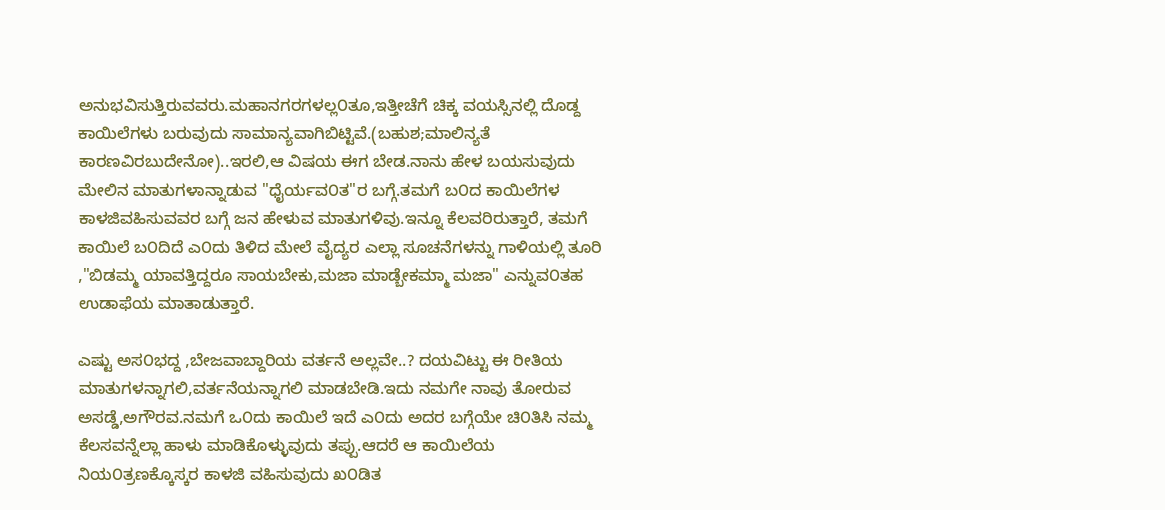ಅನುಭವಿಸುತ್ತಿರುವವರು.ಮಹಾನಗರಗಳಲ್ಲ೦ತೂ,ಇತ್ತೀಚೆಗೆ ಚಿಕ್ಕ ವಯಸ್ಸಿನಲ್ಲಿ ದೊಡ್ದ ಕಾಯಿಲೆಗಳು ಬರುವುದು ಸಾಮಾನ್ಯವಾಗಿಬಿಟ್ಟಿವೆ.(ಬಹುಶ;ಮಾಲಿನ್ಯತೆ ಕಾರಣವಿರಬುದೇನೋ)..ಇರಲಿ,ಆ ವಿಷಯ ಈಗ ಬೇಡ.ನಾನು ಹೇಳ ಬಯಸುವುದು ಮೇಲಿನ ಮಾತುಗಳಾನ್ನಾಡುವ "ಧೈರ್ಯವ೦ತ"ರ ಬಗ್ಗೆ.ತಮಗೆ ಬ೦ದ ಕಾಯಿಲೆಗಳ ಕಾಳಜಿವಹಿಸುವವರ ಬಗ್ಗೆ ಜನ ಹೇಳುವ ಮಾತುಗಳಿವು.ಇನ್ನೂ ಕೆಲವರಿರುತ್ತಾರೆ, ತಮಗೆ ಕಾಯಿಲೆ ಬ೦ದಿದೆ ಎ೦ದು ತಿಳಿದ ಮೇಲೆ ವೈದ್ಯರ ಎಲ್ಲಾ ಸೂಚನೆಗಳನ್ನು ಗಾಳಿಯಲ್ಲಿ ತೂರಿ ,"ಬಿಡಮ್ಮ ಯಾವತ್ತಿದ್ದರೂ ಸಾಯಬೇಕು,ಮಜಾ ಮಾಡ್ಬೇಕಮ್ಮಾ ಮಜಾ" ಎನ್ನುವ೦ತಹ ಉಡಾಫೆಯ ಮಾತಾಡುತ್ತಾರೆ.

ಎಷ್ಟು ಅಸ೦ಭದ್ದ ,ಬೇಜವಾಬ್ದಾರಿಯ ವರ್ತನೆ ಅಲ್ಲವೇ..? ದಯವಿಟ್ಟು ಈ ರೀತಿಯ ಮಾತುಗಳನ್ನಾಗಲಿ,ವರ್ತನೆಯನ್ನಾಗಲಿ ಮಾಡಬೇಡಿ.ಇದು ನಮಗೇ ನಾವು ತೋರುವ ಅಸಡ್ಡೆ,ಅಗೌರವ.ನಮಗೆ ಒ೦ದು ಕಾಯಿಲೆ ಇದೆ ಎ೦ದು ಅದರ ಬಗ್ಗೆಯೇ ಚಿ೦ತಿಸಿ ನಮ್ಮ ಕೆಲಸವನ್ನೆಲ್ಲಾ ಹಾಳು ಮಾಡಿಕೊಳ್ಳುವುದು ತಪ್ಪು.ಆದರೆ ಆ ಕಾಯಿಲೆಯ ನಿಯ೦ತ್ರಣಕ್ಕೊಸ್ಕರ ಕಾಳಜಿ ವಹಿಸುವುದು ಖ೦ಡಿತ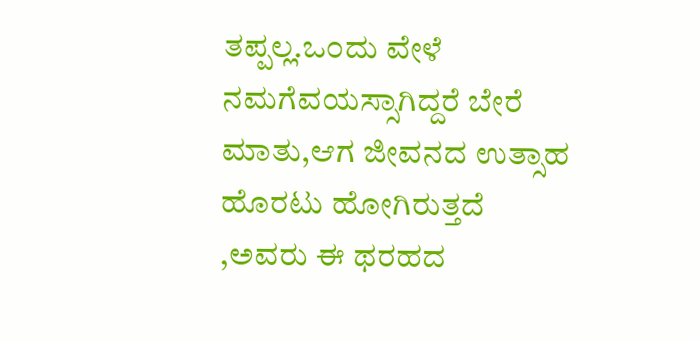ತಪ್ಪಲ್ಲ.ಒ೦ದು ವೇಳೆ ನಮಗೆವಯಸ್ಸಾಗಿದ್ದರೆ ಬೇರೆ ಮಾತು,ಆಗ ಜೀವನದ ಉತ್ಸಾಹ ಹೊರಟು ಹೋಗಿರುತ್ತದೆ ,ಅವರು ಈ ಥರಹದ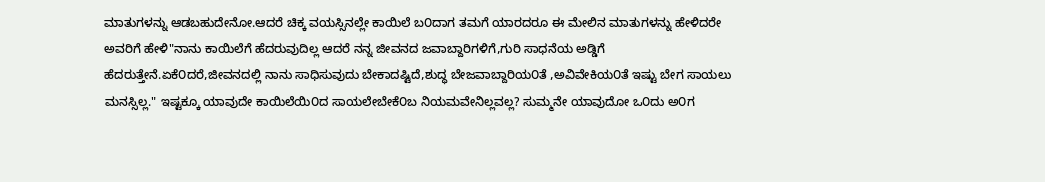ಮಾತುಗಳನ್ನು ಆಡಬಹುದೇನೋ.ಆದರೆ ಚಿಕ್ಕ ವಯಸ್ಸಿನಲ್ಲೇ ಕಾಯಿಲೆ ಬ೦ದಾಗ ತಮಗೆ ಯಾರದರೂ ಈ ಮೇಲಿನ ಮಾತುಗಳನ್ನು ಹೇಳಿದರೇ ಅವರಿಗೆ ಹೇಳಿ"ನಾನು ಕಾಯಿಲೆಗೆ ಹೆದರುವುದಿಲ್ಲ ಆದರೆ ನನ್ನ ಜೀವನದ ಜವಾಬ್ದಾರಿಗಳಿಗೆ,ಗುರಿ ಸಾಧನೆಯ ಅಡ್ಡಿಗೆ ಹೆದರುತ್ತೇನೆ.ಏಕೆ೦ದರೆ,ಜೀವನದಲ್ಲಿ ನಾನು ಸಾಧಿಸುವುದು ಬೇಕಾದಷ್ಟಿದೆ,ಶುದ್ಧ ಬೇಜವಾಬ್ದಾರಿಯ೦ತೆ ,ಅವಿವೇಕಿಯ೦ತೆ ಇಷ್ಟು ಬೇಗ ಸಾಯಲು ಮನಸ್ಸಿಲ್ಲ." ಇಷ್ಟಕ್ಕೂ ಯಾವುದೇ ಕಾಯಿಲೆಯಿ೦ದ ಸಾಯಲೇಬೇಕೆ೦ಬ ನಿಯಮವೇನಿಲ್ಲವಲ್ಲ? ಸುಮ್ಮನೇ ಯಾವುದೋ ಒ೦ದು ಅ೦ಗ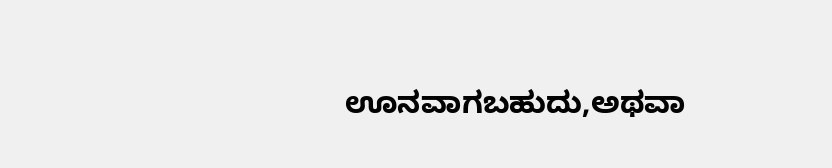ಊನವಾಗಬಹುದು,ಅಥವಾ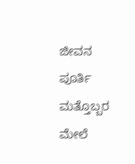ಜೀವನ ಪೂರ್ತಿ ಮತ್ತೊಬ್ಬರ ಮೇಲೆ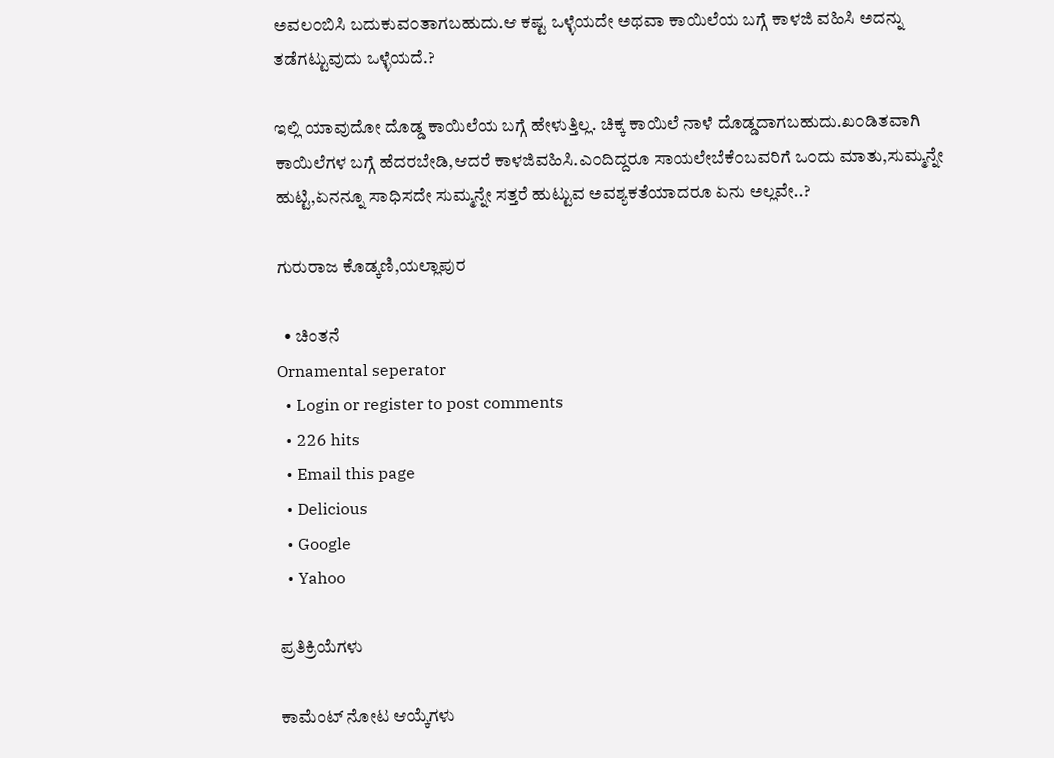ಅವಲ೦ಬಿಸಿ ಬದುಕುವ೦ತಾಗಬಹುದು.ಆ ಕಷ್ಟ ಒಳ್ಳೆಯದೇ ಅಥವಾ ಕಾಯಿಲೆಯ ಬಗ್ಗೆ ಕಾಳಜಿ ವಹಿಸಿ ಅದನ್ನು ತಡೆಗಟ್ಟುವುದು ಒಳ್ಳೆಯದೆ.?

ಇಲ್ಲಿ ಯಾವುದೋ ದೊಡ್ಡ ಕಾಯಿಲೆಯ ಬಗ್ಗೆ ಹೇಳುತ್ತಿಲ್ಲ. ಚಿಕ್ಕ ಕಾಯಿಲೆ ನಾಳೆ ದೊಡ್ಡದಾಗಬಹುದು.ಖ೦ಡಿತವಾಗಿ ಕಾಯಿಲೆಗಳ ಬಗ್ಗೆ ಹೆದರಬೇಡಿ,ಆದರೆ ಕಾಳಜಿವಹಿಸಿ.ಎ೦ದಿದ್ದರೂ ಸಾಯಲೇಬೆಕೆ೦ಬವರಿಗೆ ಒ೦ದು ಮಾತು,ಸುಮ್ಮನ್ನೇ ಹುಟ್ಟಿ,ಏನನ್ನೂ ಸಾಧಿಸದೇ ಸುಮ್ಮನ್ನೇ ಸತ್ತರೆ ಹುಟ್ಟುವ ಅವಶ್ಯಕತೆಯಾದರೂ ಏನು ಅಲ್ಲವೇ..?

ಗುರುರಾಜ ಕೊಡ್ಕಣಿ,ಯಲ್ಲಾಪುರ

  • ಚಿಂತನೆ
Ornamental seperator
  • Login or register to post comments
  • 226 hits
  • Email this page
  • Delicious
  • Google
  • Yahoo

ಪ್ರತಿಕ್ರಿಯೆಗಳು

ಕಾಮೆಂಟ್ ನೋಟ ಆಯ್ಕೆಗಳು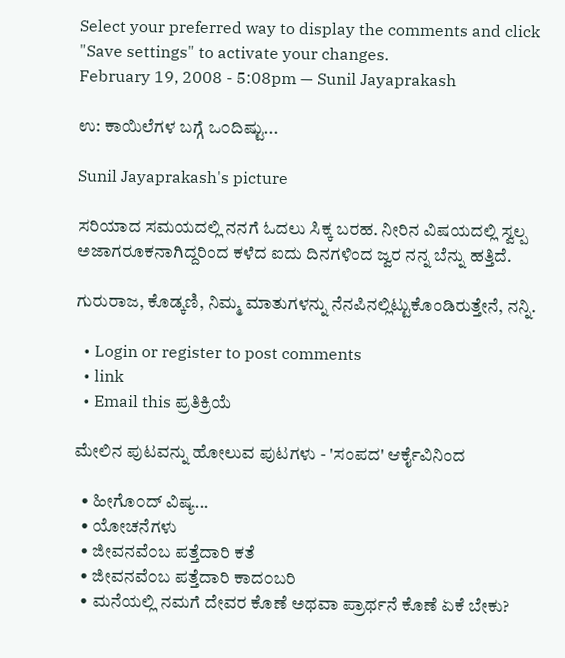Select your preferred way to display the comments and click "Save settings" to activate your changes.
February 19, 2008 - 5:08pm — Sunil Jayaprakash

ಉ: ಕಾಯಿಲೆಗಳ ಬಗ್ಗೆ ಒ೦ದಿಷ್ಟು...

Sunil Jayaprakash's picture

ಸರಿಯಾದ ಸಮಯದಲ್ಲಿ ನನಗೆ ಓದಲು ಸಿಕ್ಕ ಬರಹ. ನೀರಿನ ವಿಷಯದಲ್ಲಿ ಸ್ವಲ್ಪ ಅಜಾಗರೂಕನಾಗಿದ್ದರಿಂದ ಕಳೆದ ಐದು ದಿನಗಳಿಂದ ಜ್ವರ ನನ್ನ ಬೆನ್ನು ಹತ್ತಿದೆ.

ಗುರುರಾಜ, ಕೊಡ್ಕಣಿ, ನಿಮ್ಮ ಮಾತುಗಳನ್ನು ನೆನಪಿನಲ್ಲಿಟ್ಟುಕೊಂಡಿರುತ್ತೇನೆ, ನನ್ನಿ.

  • Login or register to post comments
  • link
  • Email this ಪ್ರತಿಕ್ರಿಯೆ

ಮೇಲಿನ ಪುಟವನ್ನು ಹೋಲುವ ಪುಟಗಳು - 'ಸಂಪದ' ಆರ್ಕೈವಿನಿಂದ

  • ಹೀಗೊ೦ದ್ ವಿಷ್ಯ...
  • ಯೋಚನೆಗಳು
  • ಜೀವನವೆ೦ಬ ಪತ್ತೆದಾರಿ ಕತೆ
  • ಜೀವನವೆ೦ಬ ಪತ್ತೆದಾರಿ ಕಾದ೦ಬರಿ
  • ಮನೆಯಲ್ಲಿ ನಮಗೆ ದೇವರ ಕೊಣೆ ಅಥವಾ ಪ್ರಾರ್ಥನೆ ಕೊಣೆ ಏಕೆ ಬೇಕು?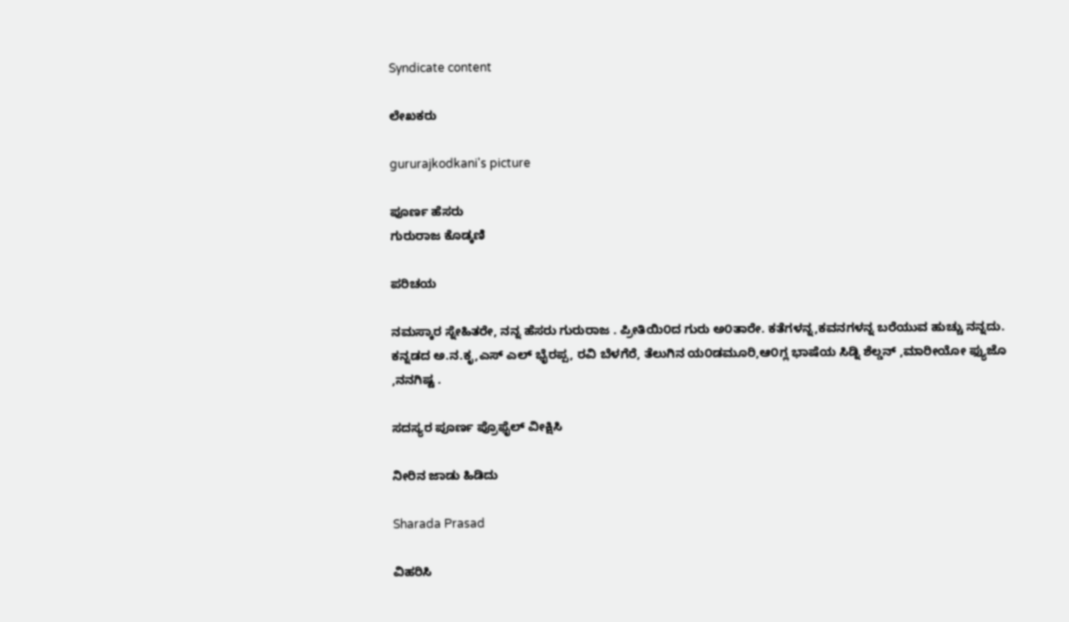Syndicate content

ಲೇಖಕರು

gururajkodkani's picture

ಪೂರ್ಣ ಹೆಸರು
ಗುರುರಾಜ ಕೊಡ್ಕಣಿ

ಪರಿಚಯ

ನಮಸ್ಕಾರ ಸ್ನೇಹಿತರೇ, ನನ್ನ ಹೆಸರು ಗುರುರಾಜ . ಪ್ರೀತಿಯಿ೦ದ ಗುರು ಅ೦ತಾರೇ. ಕತೆಗಳನ್ನ,ಕವನಗಳನ್ನ ಬರೆಯುವ ಹುಚ್ಚು ನನ್ನದು. ಕನ್ನಡದ ಅ.ನ.ಕೃ,ಎಸ್ ಎಲ್ ಭೈರಪ್ಪ, ರವಿ ಬೆಳಗೆರೆ, ತೆಲುಗಿನ ಯ೦ಡಮೂರಿ,ಆ೦ಗ್ಲ ಭಾಷೆಯ ಸಿಡ್ನಿ ಶೆಲ್ಡನ್ ,ಮಾರೀಯೋ ಫ್ಯುಜೊ ,ನನಗಿಷ್ಟ .

ಸದಸ್ಯರ ಪೂರ್ಣ ಪ್ರೊಫೈಲ್ ವೀಕ್ಷಿಸಿ

ನೀರಿನ ಜಾಡು ಹಿಡಿದು

Sharada Prasad

ವಿಹರಿಸಿ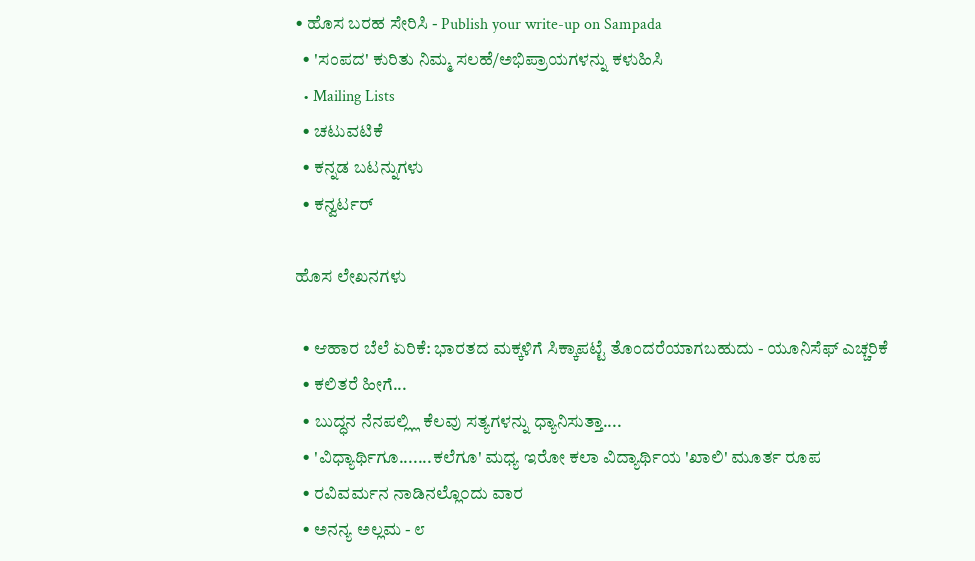• ಹೊಸ ಬರಹ ಸೇರಿಸಿ - Publish your write-up on Sampada
  • 'ಸಂಪದ' ಕುರಿತು ನಿಮ್ಮ ಸಲಹೆ/ಅಭಿಪ್ರಾಯಗಳನ್ನು ಕಳುಹಿಸಿ
  • Mailing Lists
  • ಚಟುವಟಿಕೆ
  • ಕನ್ನಡ ಬಟನ್ನುಗಳು
  • ಕನ್ವರ್ಟರ್

ಹೊಸ ಲೇಖನಗಳು

  • ಆಹಾರ ಬೆಲೆ ಏರಿಕೆ: ಭಾರತದ ಮಕ್ಕಳಿಗೆ ಸಿಕ್ಕಾಪಟ್ಟೆ ತೊಂದರೆಯಾಗಬಹುದು - ಯೂನಿಸೆಫ್ ಎಚ್ಚರಿಕೆ
  • ಕಲಿತರೆ ಹೀಗೆ...
  • ಬುದ್ಧನ ನೆನಪಲ್ಲ್ಲಿ ಕೆಲವು ಸತ್ಯಗಳನ್ನು ಧ್ಯಾನಿಸುತ್ತಾ....
  • 'ವಿಧ್ಯಾರ್ಥಿಗೂ.......ಕಲೆಗೂ' ಮಧ್ಯ ಇರೋ ಕಲಾ ವಿದ್ಯಾರ್ಥಿಯ 'ಖಾಲಿ' ಮೂರ್ತ ರೂಪ
  • ರವಿವರ್ಮನ ನಾಡಿನಲ್ಲೊ೦ದು ವಾರ
  • ಅನನ್ಯ ಅಲ್ಲಮ - ೮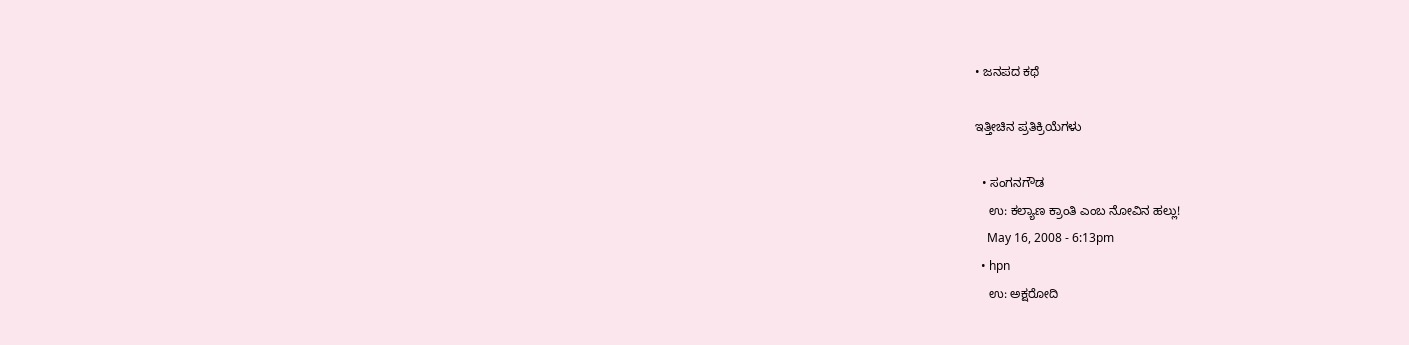• ಜನಪದ ಕಥೆ

ಇತ್ತೀಚಿನ ಪ್ರತಿಕ್ರಿಯೆಗಳು

  • ಸಂಗನಗೌಡ
    ಉ: ಕಲ್ಯಾಣ ಕ್ರಾಂತಿ ಎಂಬ ನೋವಿನ ಹಲ್ಲು!
    May 16, 2008 - 6:13pm
  • hpn
    ಉ: ಅಕ್ಷರೋದಿ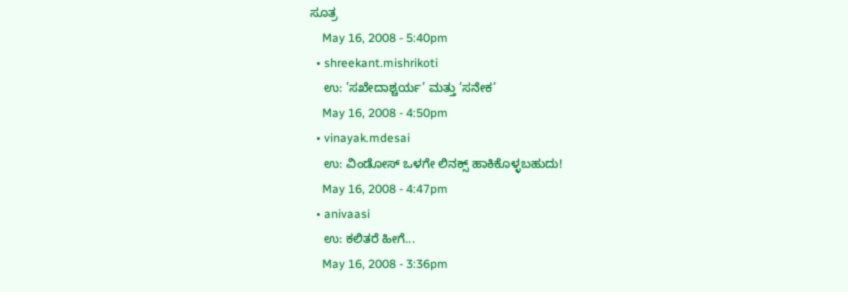ಸೂತ್ರ
    May 16, 2008 - 5:40pm
  • shreekant.mishrikoti
    ಉ: ’ಸಖೇದಾಶ್ಚರ್ಯ’ ಮತ್ತು ’ಸನೇಕ’
    May 16, 2008 - 4:50pm
  • vinayak.mdesai
    ಉ: ವಿಂಡೋಸ್ ಒಳಗೇ ಲಿನಕ್ಸ್ ಹಾಕಿಕೊಳ್ಳಬಹುದು!
    May 16, 2008 - 4:47pm
  • anivaasi
    ಉ: ಕಲಿತರೆ ಹೀಗೆ...
    May 16, 2008 - 3:36pm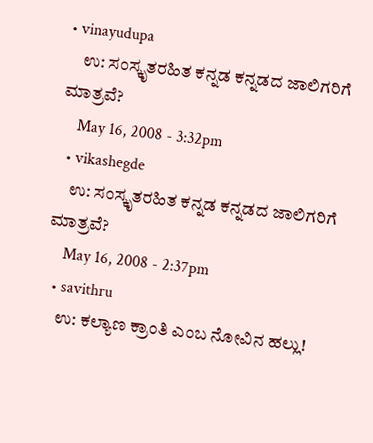• vinayudupa
    ಉ: ಸಂಸ್ಕೃತರಹಿತ ಕನ್ನಡ ಕನ್ನಡದ ಜಾಲಿಗರಿಗೆ ಮಾತ್ರವೆ?
    May 16, 2008 - 3:32pm
  • vikashegde
    ಉ: ಸಂಸ್ಕೃತರಹಿತ ಕನ್ನಡ ಕನ್ನಡದ ಜಾಲಿಗರಿಗೆ ಮಾತ್ರವೆ?
    May 16, 2008 - 2:37pm
  • savithru
    ಉ: ಕಲ್ಯಾಣ ಕ್ರಾಂತಿ ಎಂಬ ನೋವಿನ ಹಲ್ಲು!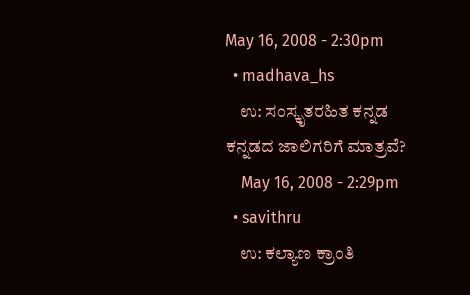May 16, 2008 - 2:30pm
  • madhava_hs
    ಉ: ಸಂಸ್ಕೃತರಹಿತ ಕನ್ನಡ ಕನ್ನಡದ ಜಾಲಿಗರಿಗೆ ಮಾತ್ರವೆ?
    May 16, 2008 - 2:29pm
  • savithru
    ಉ: ಕಲ್ಯಾಣ ಕ್ರಾಂತಿ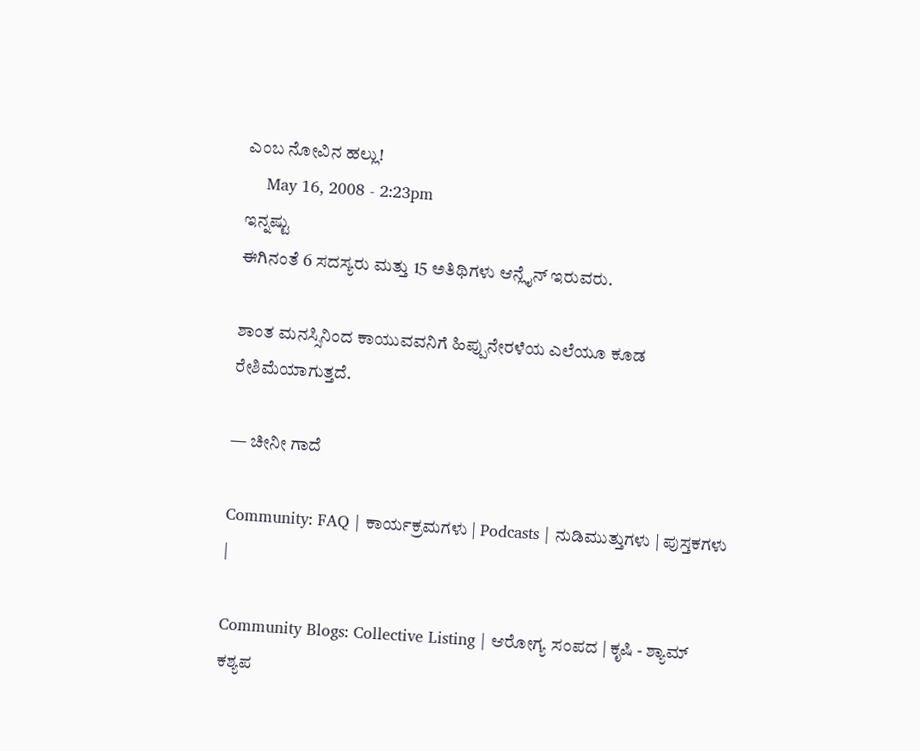ಎಂಬ ನೋವಿನ ಹಲ್ಲು!
    May 16, 2008 - 2:23pm
ಇನ್ನಷ್ಟು
ಈಗಿನಂತೆ 6 ಸದಸ್ಯರು ಮತ್ತು 15 ಅತಿಥಿಗಳು ಆನ್ಲೈನ್ ಇರುವರು.

ಶಾಂತ ಮನಸ್ಸಿನಿಂದ ಕಾಯುವವನಿಗೆ ಹಿಪ್ಪುನೇರಳೆಯ ಎಲೆಯೂ ಕೂಡ ರೇಶಿಮೆಯಾಗುತ್ತದೆ.

— ಚೀನೀ ಗಾದೆ

Community: FAQ | ಕಾರ್ಯಕ್ರಮಗಳು | Podcasts | ನುಡಿಮುತ್ತುಗಳು | ಪುಸ್ತಕಗಳು |

Community Blogs: Collective Listing | ಆರೋಗ್ಯ ಸಂಪದ | ಕೃಷಿ - ಶ್ಯಾಮ್ ಕಶ್ಯಪ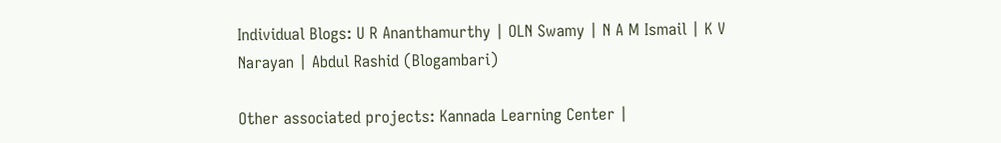Individual Blogs: U R Ananthamurthy | OLN Swamy | N A M Ismail | K V Narayan | Abdul Rashid (Blogambari)

Other associated projects: Kannada Learning Center |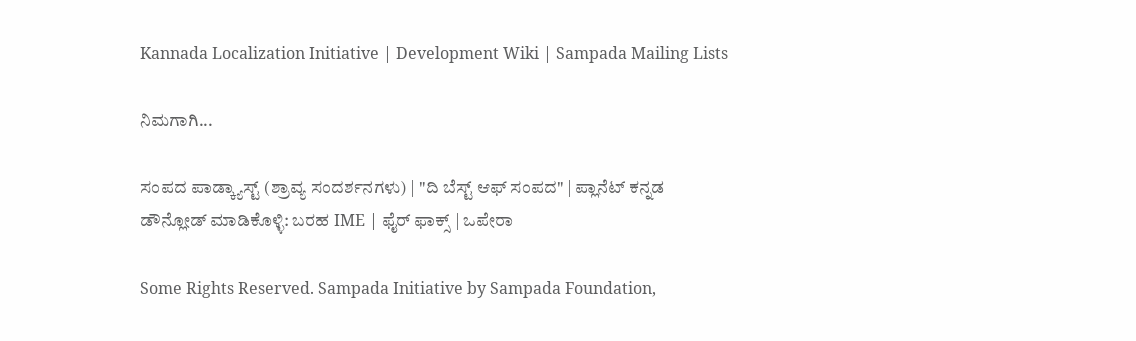Kannada Localization Initiative | Development Wiki | Sampada Mailing Lists

ನಿಮಗಾಗಿ...

ಸಂಪದ ಪಾಡ್ಕ್ಯಾಸ್ಟ್ (ಶ್ರಾವ್ಯ ಸಂದರ್ಶನಗಳು) | "ದಿ ಬೆಸ್ಟ್ ಆಫ್ ಸಂಪದ" | ಪ್ಲಾನೆಟ್ ಕನ್ನಡ
ಡೌನ್ಲೋಡ್ ಮಾಡಿಕೊಳ್ಳಿ: ಬರಹ IME | ಫೈರ್ ಫಾಕ್ಸ್ | ಒಪೇರಾ

Some Rights Reserved. Sampada Initiative by Sampada Foundation,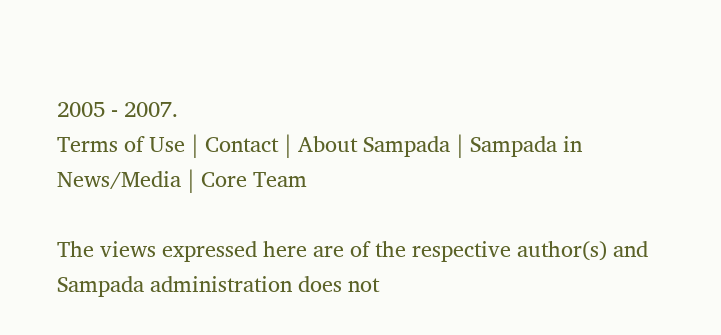2005 - 2007.
Terms of Use | Contact | About Sampada | Sampada in News/Media | Core Team

The views expressed here are of the respective author(s) and Sampada administration does not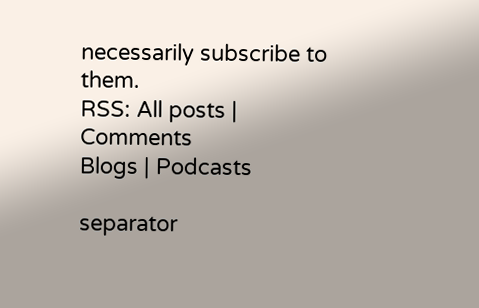necessarily subscribe to them.
RSS: All posts | Comments
Blogs | Podcasts

separator